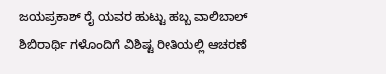ಜಯಪ್ರಕಾಶ್ ರೈ ಯವರ ಹುಟ್ಟು ಹಬ್ಬ ವಾಲಿಬಾಲ್ ಶಿಬಿರಾರ್ಥಿ ಗಳೊಂದಿಗೆ ವಿಶಿಷ್ಟ ರೀತಿಯಲ್ಲಿ ಆಚರಣೆ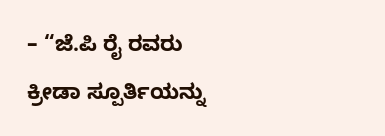– “ಜೆ.ಪಿ ರೈ ರವರು ಕ್ರೀಡಾ ಸ್ಪೂರ್ತಿಯನ್ನು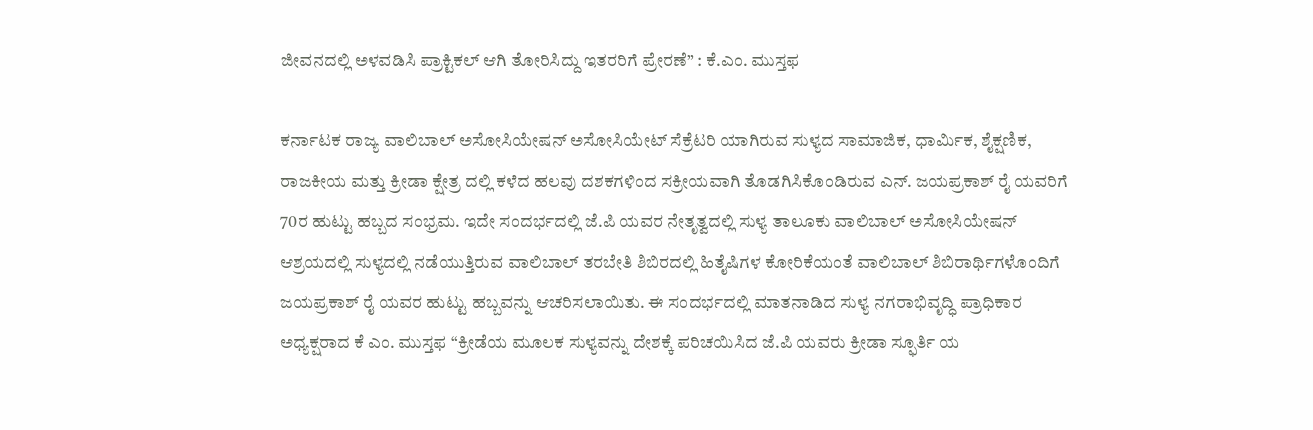ಜೀವನದಲ್ಲಿ ಅಳವಡಿಸಿ ಪ್ರಾಕ್ಟಿಕಲ್ ಆಗಿ ತೋರಿಸಿದ್ದು ಇತರರಿಗೆ ಪ್ರೇರಣೆ” : ಕೆ.ಎಂ. ಮುಸ್ತಫ

ಕರ್ನಾಟಕ ರಾಜ್ಯ ವಾಲಿಬಾಲ್ ಅಸೋಸಿಯೇಷನ್ ಅಸೋಸಿಯೇಟ್ ಸೆಕ್ರೆಟರಿ ಯಾಗಿರುವ ಸುಳ್ಯದ ಸಾಮಾಜಿಕ, ಧಾರ್ಮಿಕ, ಶೈಕ್ಷಣಿಕ, ರಾಜಕೀಯ ಮತ್ತು ಕ್ರೀಡಾ ಕ್ಷೇತ್ರ ದಲ್ಲಿ ಕಳೆದ ಹಲವು ದಶಕಗಳಿಂದ ಸಕ್ರೀಯವಾಗಿ ತೊಡಗಿಸಿಕೊಂಡಿರುವ ಎನ್. ಜಯಪ್ರಕಾಶ್ ರೈ ಯವರಿಗೆ 70ರ ಹುಟ್ಟು ಹಬ್ಬದ ಸಂಭ್ರಮ. ಇದೇ ಸಂದರ್ಭದಲ್ಲಿ ಜೆ.ಪಿ ಯವರ ನೇತೃತ್ವದಲ್ಲಿ ಸುಳ್ಯ ತಾಲೂಕು ವಾಲಿಬಾಲ್ ಅಸೋಸಿಯೇಷನ್ ಆಶ್ರಯದಲ್ಲಿ ಸುಳ್ಯದಲ್ಲಿ ನಡೆಯುತ್ತಿರುವ ವಾಲಿಬಾಲ್ ತರಬೇತಿ ಶಿಬಿರದಲ್ಲಿ ಹಿತೈಷಿಗಳ ಕೋರಿಕೆಯಂತೆ ವಾಲಿಬಾಲ್ ಶಿಬಿರಾರ್ಥಿಗಳೊಂದಿಗೆ ಜಯಪ್ರಕಾಶ್ ರೈ ಯವರ ಹುಟ್ಟು ಹಬ್ಬವನ್ನು ಆಚರಿಸಲಾಯಿತು. ಈ ಸಂದರ್ಭದಲ್ಲಿ ಮಾತನಾಡಿದ ಸುಳ್ಯ ನಗರಾಭಿವೃದ್ಧಿ ಪ್ರಾಧಿಕಾರ ಅಧ್ಯಕ್ಷರಾದ ಕೆ ಎಂ. ಮುಸ್ತಫ “ಕ್ರೀಡೆಯ ಮೂಲಕ ಸುಳ್ಯವನ್ನು ದೇಶಕ್ಕೆ ಪರಿಚಯಿಸಿದ ಜೆ.ಪಿ ಯವರು ಕ್ರೀಡಾ ಸ್ಫೂರ್ತಿ ಯ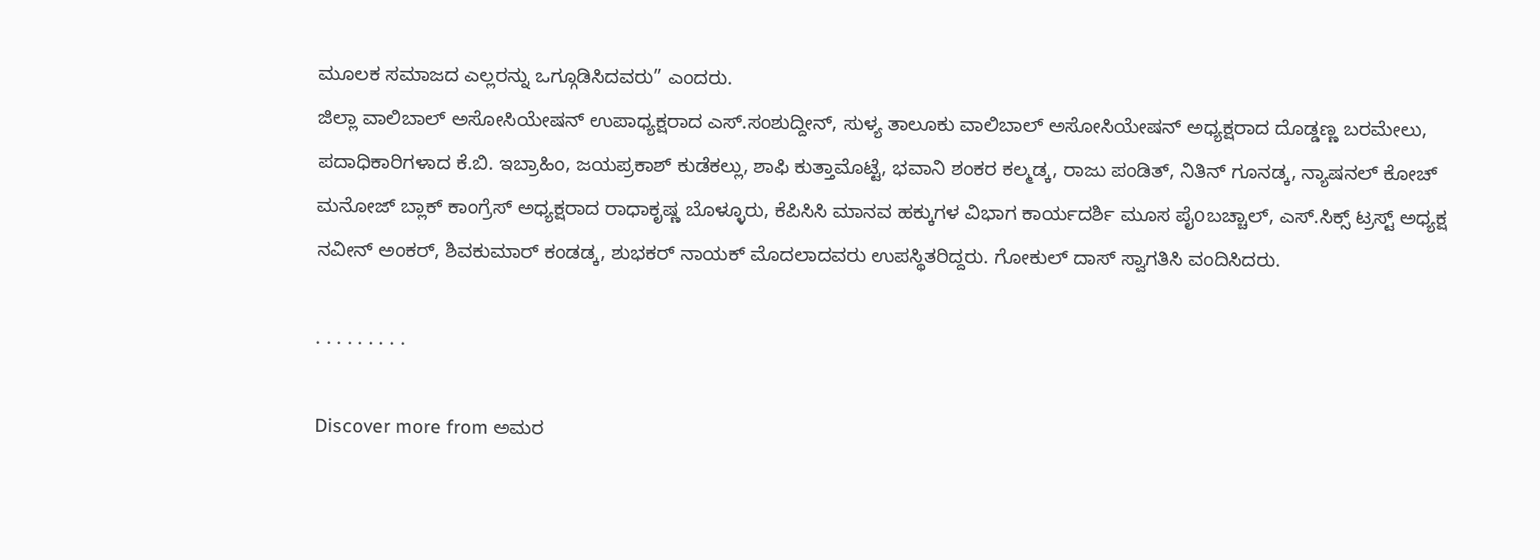ಮೂಲಕ ಸಮಾಜದ ಎಲ್ಲರನ್ನು ಒಗ್ಗೂಡಿಸಿದವರು” ಎಂದರು.
ಜಿಲ್ಲಾ ವಾಲಿಬಾಲ್ ಅಸೋಸಿಯೇಷನ್ ಉಪಾಧ್ಯಕ್ಷರಾದ ಎಸ್.ಸಂಶುದ್ದೀನ್, ಸುಳ್ಯ ತಾಲೂಕು ವಾಲಿಬಾಲ್ ಅಸೋಸಿಯೇಷನ್ ಅಧ್ಯಕ್ಷರಾದ ದೊಡ್ಡಣ್ಣ ಬರಮೇಲು, ಪದಾಧಿಕಾರಿಗಳಾದ ಕೆ.ಬಿ. ಇಬ್ರಾಹಿಂ, ಜಯಪ್ರಕಾಶ್ ಕುಡೆಕಲ್ಲು, ಶಾಫಿ ಕುತ್ತಾಮೊಟ್ಟೆ, ಭವಾನಿ ಶಂಕರ ಕಲ್ಮಡ್ಕ, ರಾಜು ಪಂಡಿತ್, ನಿತಿನ್ ಗೂನಡ್ಕ, ನ್ಯಾಷನಲ್ ಕೋಚ್ ಮನೋಜ್ ಬ್ಲಾಕ್ ಕಾಂಗ್ರೆಸ್ ಅಧ್ಯಕ್ಷರಾದ ರಾಧಾಕೃಷ್ಣ ಬೊಳ್ಳೂರು, ಕೆಪಿಸಿಸಿ ಮಾನವ ಹಕ್ಕುಗಳ ವಿಭಾಗ ಕಾರ್ಯದರ್ಶಿ ಮೂಸ ಪೈoಬಚ್ಚಾಲ್, ಎಸ್.ಸಿಕ್ಸ್ ಟ್ರಸ್ಟ್ ಅಧ್ಯಕ್ಷ ನವೀನ್ ಅಂಕರ್, ಶಿವಕುಮಾರ್ ಕಂಡಡ್ಕ, ಶುಭಕರ್ ನಾಯಕ್ ಮೊದಲಾದವರು ಉಪಸ್ಥಿತರಿದ್ದರು. ಗೋಕುಲ್ ದಾಸ್ ಸ್ವಾಗತಿಸಿ ವಂದಿಸಿದರು.

. . . . . . . . .

Discover more from ಅಮರ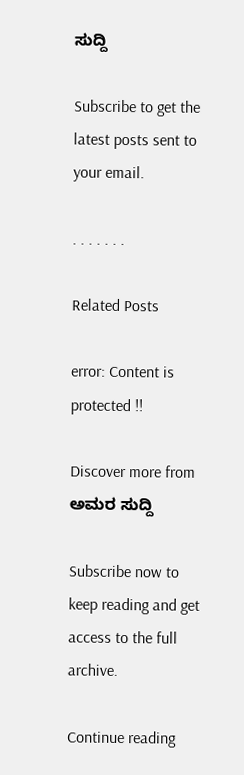ಸುದ್ದಿ

Subscribe to get the latest posts sent to your email.

. . . . . . .

Related Posts

error: Content is protected !!

Discover more from ಅಮರ ಸುದ್ದಿ

Subscribe now to keep reading and get access to the full archive.

Continue reading